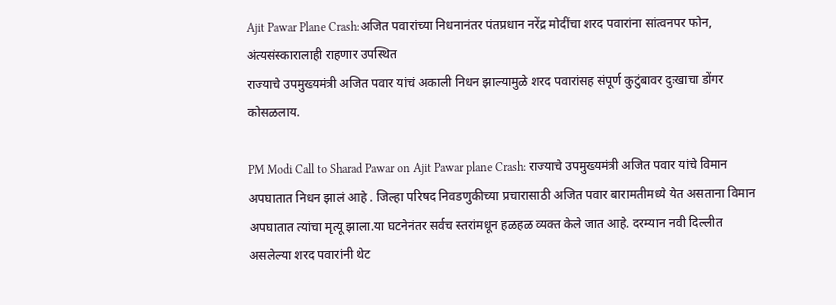Ajit Pawar Plane Crash:अजित पवारांच्या निधनानंतर पंतप्रधान नरेंद्र मोदींचा शरद पवारांना सांत्वनपर फोन, अंत्यसंस्कारालाही राहणार उपस्थित
राज्याचे उपमुख्यमंत्री अजित पवार यांचं अकाली निधन झाल्यामुळे शरद पवारांसह संपूर्ण कुटुंबावर दुःखाचा डोंगर कोसळलाय.

PM Modi Call to Sharad Pawar on Ajit Pawar plane Crash: राज्याचे उपमुख्यमंत्री अजित पवार यांचे विमान अपघातात निधन झालं आहे . जिल्हा परिषद निवडणुकीच्या प्रचारासाठी अजित पवार बारामतीमध्ये येत असताना विमान अपघातात त्यांचा मृत्यू झाला.या घटनेनंतर सर्वच स्तरांमधून हळहळ व्यक्त केले जात आहे. दरम्यान नवी दिल्लीत असलेल्या शरद पवारांनी थेट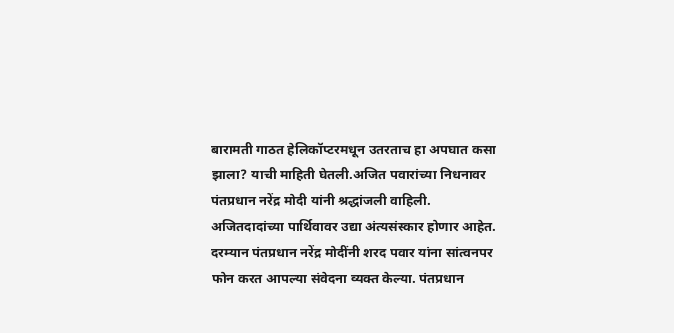बारामती गाठत हेलिकॉप्टरमधून उतरताच हा अपघात कसा झाला? याची माहिती घेतली.अजित पवारांच्या निधनावर पंतप्रधान नरेंद्र मोदी यांनी श्रद्धांजली वाहिली. अजितदादांच्या पार्थिवावर उद्या अंत्यसंस्कार होणार आहेत. दरम्यान पंतप्रधान नरेंद्र मोदींनी शरद पवार यांना सांत्वनपर फोन करत आपल्या संवेदना व्यक्त केल्या. पंतप्रधान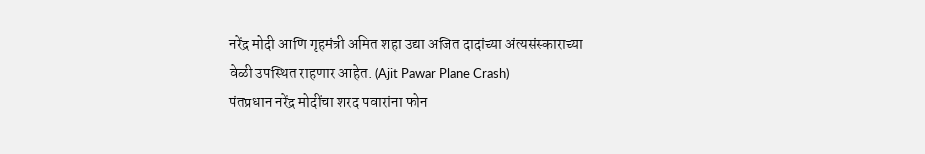नरेंद्र मोदी आणि गृहमंत्री अमित शहा उद्या अजित दादांच्या अंत्यसंस्काराच्या वेळी उपस्थित राहणार आहेत. (Ajit Pawar Plane Crash)
पंतप्रधान नरेंद्र मोदींचा शरद पवारांना फोन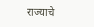राज्याचे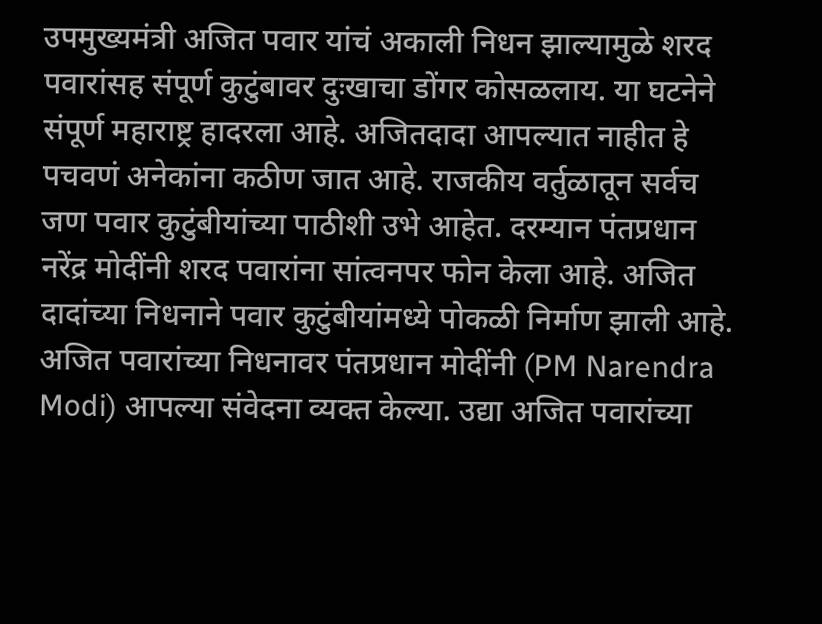उपमुख्यमंत्री अजित पवार यांचं अकाली निधन झाल्यामुळे शरद पवारांसह संपूर्ण कुटुंबावर दुःखाचा डोंगर कोसळलाय. या घटनेने संपूर्ण महाराष्ट्र हादरला आहे. अजितदादा आपल्यात नाहीत हे पचवणं अनेकांना कठीण जात आहे. राजकीय वर्तुळातून सर्वच जण पवार कुटुंबीयांच्या पाठीशी उभे आहेत. दरम्यान पंतप्रधान नरेंद्र मोदींनी शरद पवारांना सांत्वनपर फोन केला आहे. अजित दादांच्या निधनाने पवार कुटुंबीयांमध्ये पोकळी निर्माण झाली आहे. अजित पवारांच्या निधनावर पंतप्रधान मोदींनी (PM Narendra Modi) आपल्या संवेदना व्यक्त केल्या. उद्या अजित पवारांच्या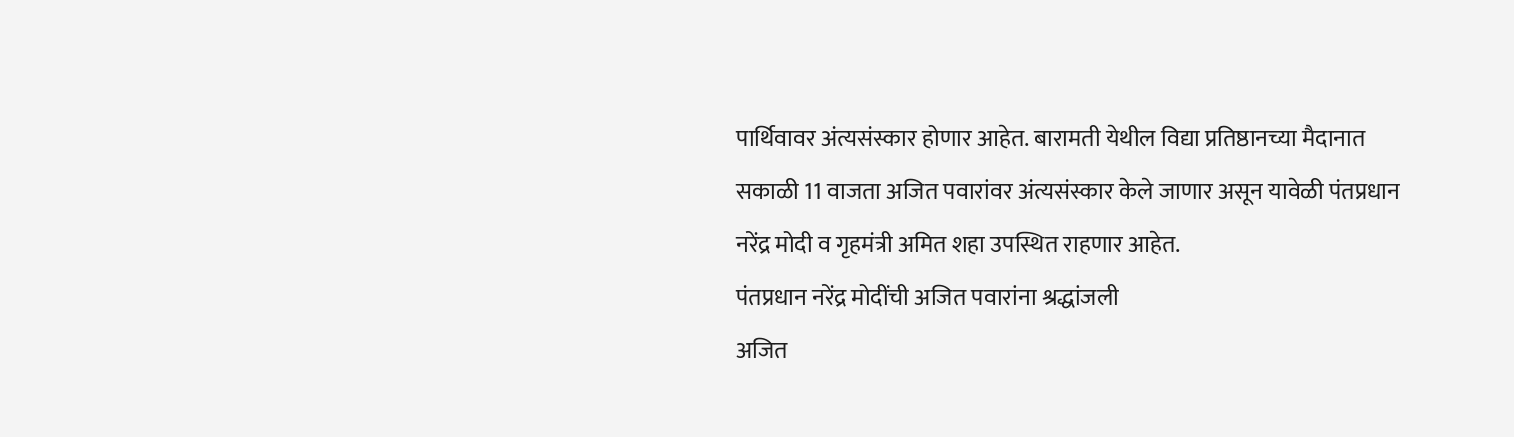पार्थिवावर अंत्यसंस्कार होणार आहेत. बारामती येथील विद्या प्रतिष्ठानच्या मैदानात सकाळी 11 वाजता अजित पवारांवर अंत्यसंस्कार केले जाणार असून यावेळी पंतप्रधान नरेंद्र मोदी व गृहमंत्री अमित शहा उपस्थित राहणार आहेत.
पंतप्रधान नरेंद्र मोदींची अजित पवारांना श्रद्धांजली
अजित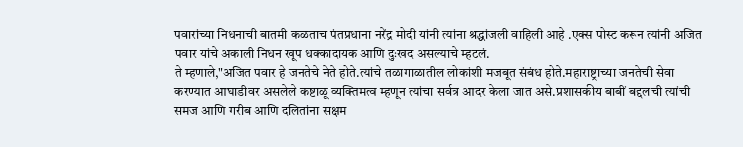पवारांच्या निधनाची बातमी कळताच पंतप्रधाना नरेंद्र मोदी यांनी त्यांना श्रद्धांजली वाहिली आहे .एक्स पोस्ट करून त्यांनी अजित पवार यांचे अकाली निधन खूप धक्कादायक आणि दुःखद असल्याचे म्हटलं.
ते म्हणाले,"अजित पवार हे जनतेचे नेते होते.त्यांचे तळागाळातील लोकांशी मजबूत संबंध होते.महाराष्ट्राच्या जनतेची सेवा करण्यात आघाडीवर असलेले कष्टाळू व्यक्तिमत्व म्हणून त्यांचा सर्वत्र आदर केला जात असे.प्रशासकीय बाबीं बद्दलची त्यांची समज आणि गरीब आणि दलितांना सक्षम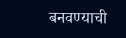बनवण्याची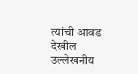त्यांची आवड देखील उल्लेखनीय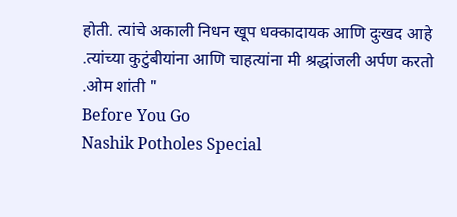होती. त्यांचे अकाली निधन खूप धक्कादायक आणि दुःखद आहे .त्यांच्या कुटुंबीयांना आणि चाहत्यांना मी श्रद्धांजली अर्पण करतो .ओम शांती "
Before You Go
Nashik Potholes Special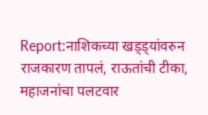Report:नाशिकच्या खड्ड्यांवरुन राजकारण तापलं, राऊतांची टीका, महाजनांचा पलटवार